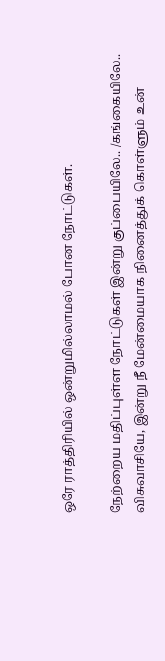ஒரே ராத்திரியில் ஒன்றுமில்லாமல் போன நோட்டுகள்.

நேற்றைய மதிப்புள்ள நோட்டுகள் இன்று குப்பையிலே.. /கங்கையிலே..
விசுவாசியே, இன்று நீ மேன்மையாக நினைத்துக் கொள்ளும் உன்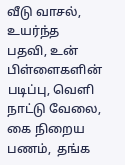வீடு வாசல், உயர்ந்த பதவி, உன் பிள்ளைகளின் படிப்பு, வெளி நாட்டு வேலை, கை நிறைய பணம்,  தங்க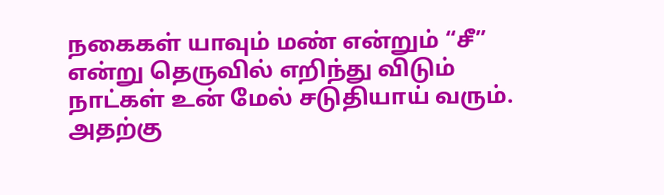நகைகள் யாவும் மண் என்றும் “சீ” என்று தெருவில் எறிந்து விடும் நாட்கள் உன் மேல் சடுதியாய் வரும்.
அதற்கு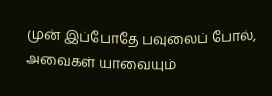முன் இப்போதே பவுலைப் போல், அவைகள் யாவையும்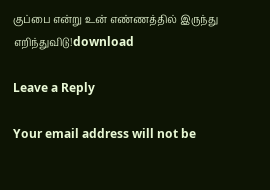குப்பை என்று உன் எண்ணத்தில் இருந்து எறிந்துவிடு!download

Leave a Reply

Your email address will not be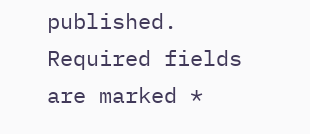published. Required fields are marked *